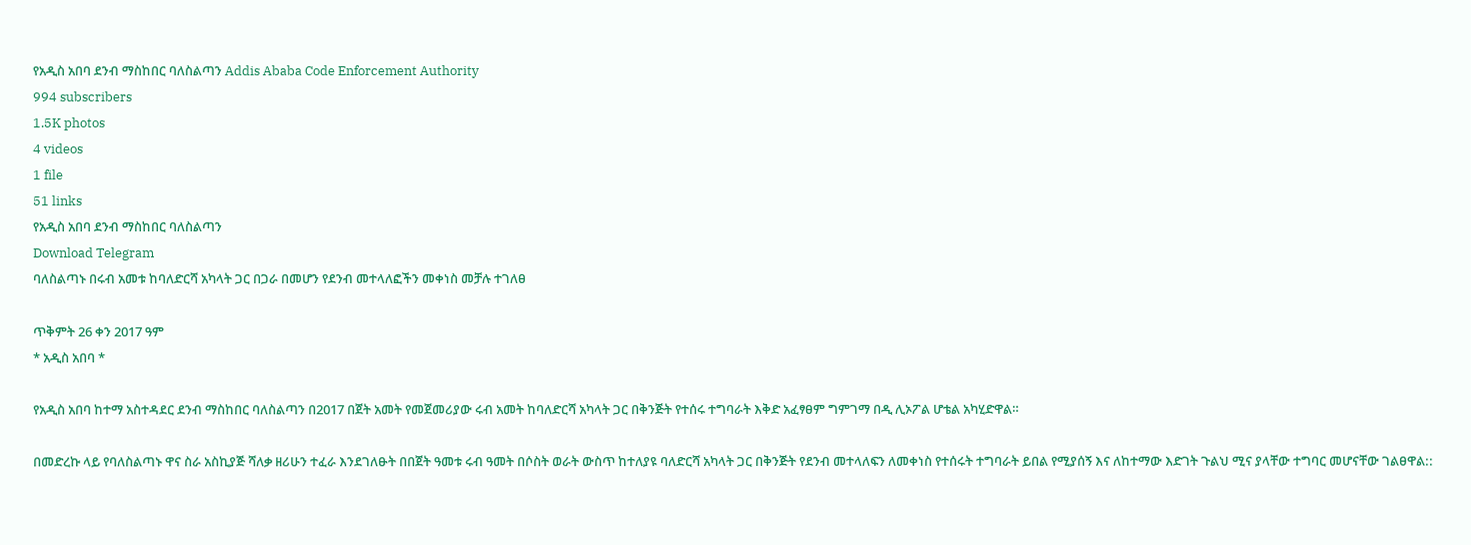የአዲስ አበባ ደንብ ማስከበር ባለስልጣን Addis Ababa Code Enforcement Authority
994 subscribers
1.5K photos
4 videos
1 file
51 links
የአዲስ አበባ ደንብ ማስከበር ባለስልጣን
Download Telegram
ባለስልጣኑ በሩብ አመቱ ከባለድርሻ አካላት ጋር በጋራ በመሆን የደንብ መተላለፎችን መቀነስ መቻሉ ተገለፀ

ጥቅምት 26 ቀን 2017 ዓም
* አዲስ አበባ *

የአዲስ አበባ ከተማ አስተዳደር ደንብ ማስከበር ባለስልጣን በ2017 በጀት አመት የመጀመሪያው ሩብ አመት ከባለድርሻ አካላት ጋር በቅንጅት የተሰሩ ተግባራት እቅድ አፈፃፀም ግምገማ በዲ ሊኦፖል ሆቴል አካሂድዋል።

በመድረኩ ላይ የባለስልጣኑ ዋና ስራ አስኪያጅ ሻለቃ ዘሪሁን ተፈራ እንደገለፁት በበጀት ዓመቱ ሩብ ዓመት በሶስት ወራት ውስጥ ከተለያዩ ባለድርሻ አካላት ጋር በቅንጅት የደንብ መተላለፍን ለመቀነስ የተሰሩት ተግባራት ይበል የሚያሰኝ እና ለከተማው እድገት ጉልህ ሚና ያላቸው ተግባር መሆናቸው ገልፀዋል::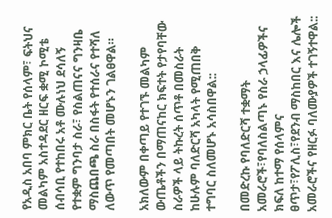የአዲስ አበባ ምክር ቤት የሰላም፣ ፍትህና መልካም አስተዳደር ዘርፍ ቋሚ ኮሚቴ ሰብሳቢ የተከበሩ አቶ ሙሉነህ ደሳለኝ የተቋም ግንባታ ስራ፣ የስልጠናና ግንዛቤ ማስጨበጫ ስራ በስፋት የተሰራና የተሻለ ለውጥ የመጣበት መሆኑን ገልፀዋል።

አክለውም በቀጣይ የተገኙ መልካም ውጤቶችን በማጠናከር ክፍተት የታየባቸው ስራዎች ላይ ትኩረት ሰጥቶ በመስራት ከሁሉም ባለድርሻ አካላት የሚጠበቅ ተግባር ስለመሆኑ አሳስበዋል::

በመድረኩ የባለድርሻ ተቋማት አመራሮች፣የባለስልጣኑ የስራ ኃላፊዎችና ክፍለ ከተማ የሰላምና ፀጥታ፣የፖሊስ፣የደንብ ማስከበር እና ሌሎች አመራሮችና የዘርፉ ባለሙያዎች ተገኝተዋል::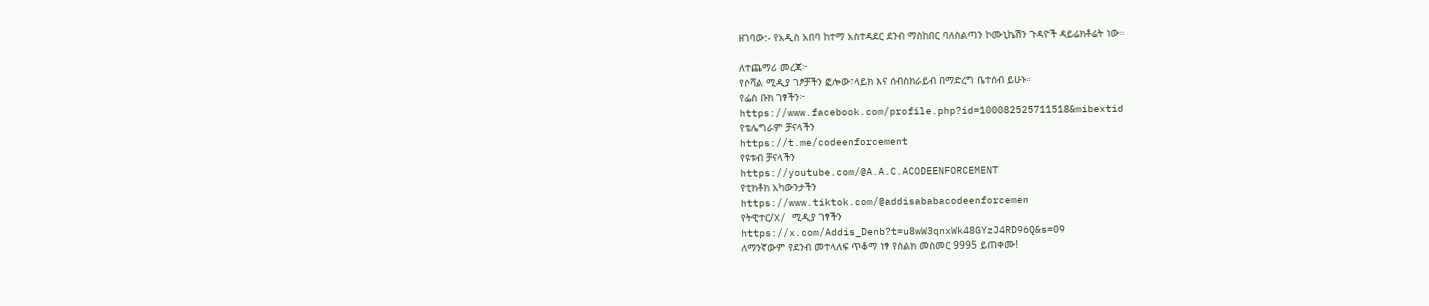ዘገባው:- የአዲስ አበባ ከተማ አስተዳደር ደንብ ማስከበር ባለስልጣን ኮሙኒኬሽን ጉዳዮች ዳይሬክቶሬት ነው።

ለተጨማሪ መረጃ፦
የሶሻል ሚዲያ ገፆቻችን ፎሎው፣ላይክ እና ሰብስክራይብ በማድረግ ቤተሰብ ይሁኑ።
የፌስ ቡክ ገፃችን፦
https://www.facebook.com/profile.php?id=100082525711518&mibextid
የቴሌግራም ቻናላችን
https://t.me/codeenforcement
የዩቱብ ቻናላችን
https://youtube.com/@A.A.C.ACODEENFORCEMENT
የቲክቶክ አካውንታችን
https://www.tiktok.com/@addisababacodeenforcemen
የትዊተር/X/ ሚዲያ ገፃችን
https://x.com/Addis_Denb?t=u8wW3qnxWk48GYzJ4RD96Q&s=09
ለማንኛውም የደንብ መተላለፍ ጥቆማ ነፃ የስልክ መስመር 9995 ይጠቀሙ!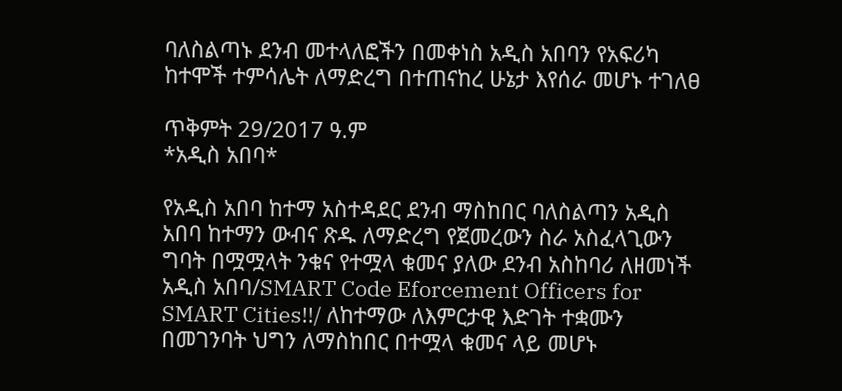ባለስልጣኑ ደንብ መተላለፎችን በመቀነስ አዲስ አበባን የአፍሪካ ከተሞች ተምሳሌት ለማድረግ በተጠናከረ ሁኔታ እየሰራ መሆኑ ተገለፀ

ጥቅምት 29/2017 ዓ.ም
*አዲስ አበባ*

የአዲስ አበባ ከተማ አስተዳደር ደንብ ማስከበር ባለስልጣን አዲስ አበባ ከተማን ውብና ጽዱ ለማድረግ የጀመረውን ስራ አስፈላጊውን ግባት በሟሟላት ንቁና የተሟላ ቁመና ያለው ደንብ አስከባሪ ለዘመነች አዲስ አበባ/SMART Code Eforcement Officers for SMART Cities!!/ ለከተማው ለእምርታዊ እድገት ተቋሙን በመገንባት ህግን ለማስከበር በተሟላ ቁመና ላይ መሆኑ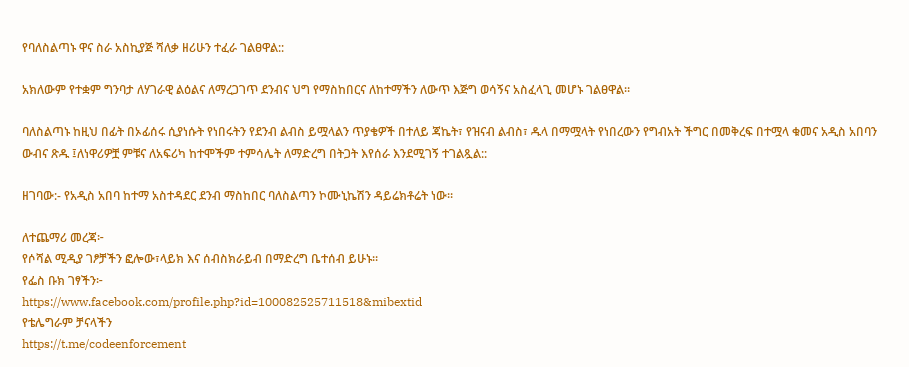የባለስልጣኑ ዋና ስራ አስኪያጅ ሻለቃ ዘሪሁን ተፈራ ገልፀዋል::

አክለውም የተቋም ግንባታ ለሃገራዊ ልዕልና ለማረጋገጥ ደንብና ህግ የማስከበርና ለከተማችን ለውጥ እጅግ ወሳኝና አስፈላጊ መሆኑ ገልፀዋል።

ባለስልጣኑ ከዚህ በፊት በኦፊሰሩ ሲያነሱት የነበሩትን የደንብ ልብስ ይሟላልን ጥያቄዎች በተለይ ጃኬት፣ የዝናብ ልብስ፣ ዱላ በማሟላት የነበረውን የግብአት ችግር በመቅረፍ በተሟላ ቁመና አዲስ አበባን ውብና ጽዱ ፤ለነዋሪዎቿ ምቹና ለአፍሪካ ከተሞችም ተምሳሌት ለማድረግ በትጋት እየሰራ እንደሚገኝ ተገልጿል::

ዘገባው:- የአዲስ አበባ ከተማ አስተዳደር ደንብ ማስከበር ባለስልጣን ኮሙኒኬሽን ዳይሬክቶሬት ነው።

ለተጨማሪ መረጃ፦
የሶሻል ሚዲያ ገፆቻችን ፎሎው፣ላይክ እና ሰብስክራይብ በማድረግ ቤተሰብ ይሁኑ።
የፌስ ቡክ ገፃችን፦
https://www.facebook.com/profile.php?id=100082525711518&mibextid
የቴሌግራም ቻናላችን
https://t.me/codeenforcement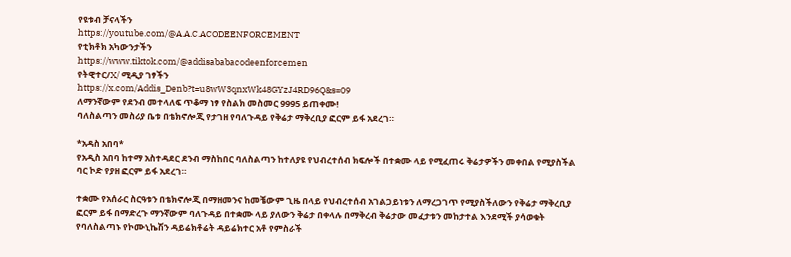የዩቱብ ቻናላችን
https://youtube.com/@A.A.C.ACODEENFORCEMENT
የቲክቶክ አካውንታችን
https://www.tiktok.com/@addisababacodeenforcemen
የትዊተር/X/ ሚዲያ ገፃችን
https://x.com/Addis_Denb?t=u8wW3qnxWk48GYzJ4RD96Q&s=09
ለማንኛውም የደንብ መተላለፍ ጥቆማ ነፃ የስልክ መስመር 9995 ይጠቀሙ!
ባለስልጣን መስሪያ ቤቱ በቴክኖሎጂ የታገዘ የባለጉዳይ የቅሬታ ማቅረቢያ ፎርም ይፋ አደረገ።

*አዳስ አበባ*
የአዲስ አበባ ከተማ አስተዳደር ደንብ ማስከበር ባለስልጣን ከተለያዩ የህብረተሰብ ክፍሎች በተቋሙ ላይ የሚፈጠሩ ቅሬታዎችን መቀበል የሚያስችል ባር ኮድ የያዘ ፎርም ይፋ አደረገ።

ተቋሙ የአሰራር ስርዓቱን በቴክኖሎጂ በማዘመንና ከመቼውም ጊዜ በላይ የህብረተሰብ አገልጋይነቱን ለማረጋገጥ የሚያስችለውን የቅሬታ ማቅረቢያ ፎርም ይፋ በማድረጉ ማንኛውም ባለጉዳይ በተቋሙ ላይ ያለውን ቅሬታ በቀላሉ በማቅረብ ቅሬታው መፈታቱን መከታተል እንደሚች ያሳወቁት የባለስልጣኑ የኮሙኒኬሽን ዳይሬክቶሬት ዳይሬክተር አቶ የምስራች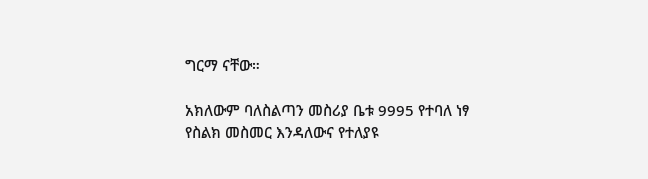ግርማ ናቸው።

አክለውም ባለስልጣን መስሪያ ቤቱ 9995 የተባለ ነፃ የስልክ መስመር እንዳለውና የተለያዩ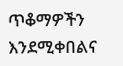ጥቆማዎችን እንደሚቀበልና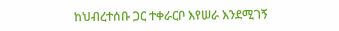ከህብረተሰቡ ጋር ተቀራርቦ እየሠራ እንደሚገኝ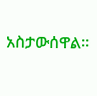አስታውሰዋል።